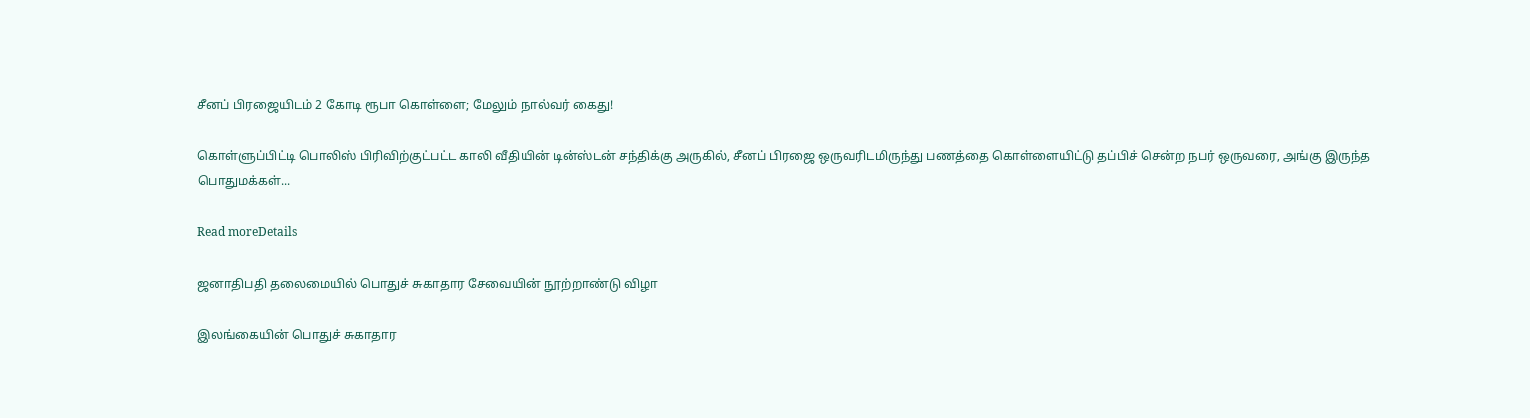சீனப் பிரஜையிடம் 2 கோடி ரூபா கொள்ளை; மேலும் நால்வர் கைது!

கொள்ளுப்பிட்டி பொலிஸ் பிரிவிற்குட்பட்ட காலி வீதியின் டின்ஸ்டன் சந்திக்கு அருகில், சீனப் பிரஜை ஒருவரிடமிருந்து பணத்தை கொள்ளையிட்டு தப்பிச் சென்ற நபர் ஒருவரை, அங்கு இருந்த பொதுமக்கள்...

Read moreDetails

ஜனாதிபதி தலைமையில் பொதுச் சுகாதார சேவையின் நூற்றாண்டு விழா

இலங்கையின் பொதுச் சுகாதார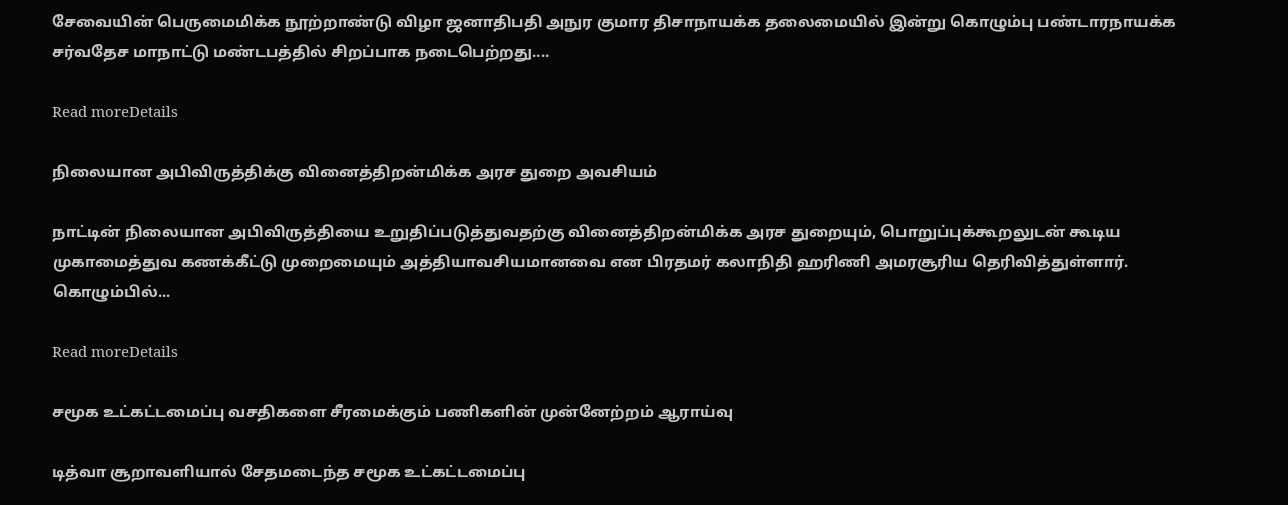சேவையின் பெருமைமிக்க நூற்றாண்டு விழா ஜனாதிபதி அநுர குமார திசாநாயக்க தலைமையில் இன்று கொழும்பு பண்டாரநாயக்க சர்வதேச மாநாட்டு மண்டபத்தில் சிறப்பாக நடைபெற்றது....

Read moreDetails

நிலையான அபிவிருத்திக்கு வினைத்திறன்மிக்க அரச துறை அவசியம்

நாட்டின் நிலையான அபிவிருத்தியை உறுதிப்படுத்துவதற்கு வினைத்திறன்மிக்க அரச துறையும், பொறுப்புக்கூறலுடன் கூடிய முகாமைத்துவ கணக்கீட்டு முறைமையும் அத்தியாவசியமானவை என பிரதமர் கலாநிதி ஹரிணி அமரசூரிய தெரிவித்துள்ளார். கொழும்பில்...

Read moreDetails

சமூக உட்கட்டமைப்பு வசதிகளை சீரமைக்கும் பணிகளின் முன்னேற்றம் ஆராய்வு

டித்வா சூறாவளியால் சேதமடைந்த சமூக உட்கட்டமைப்பு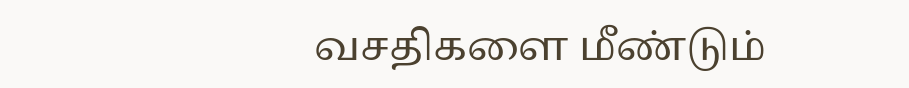வசதிகளை மீண்டும்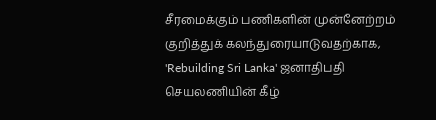சீரமைக்கும் பணிகளின் முன்னேற்றம் குறித்துக் கலந்துரையாடுவதற்காக, 'Rebuilding Sri Lanka' ஜனாதிபதி செயலணியின் கீழ்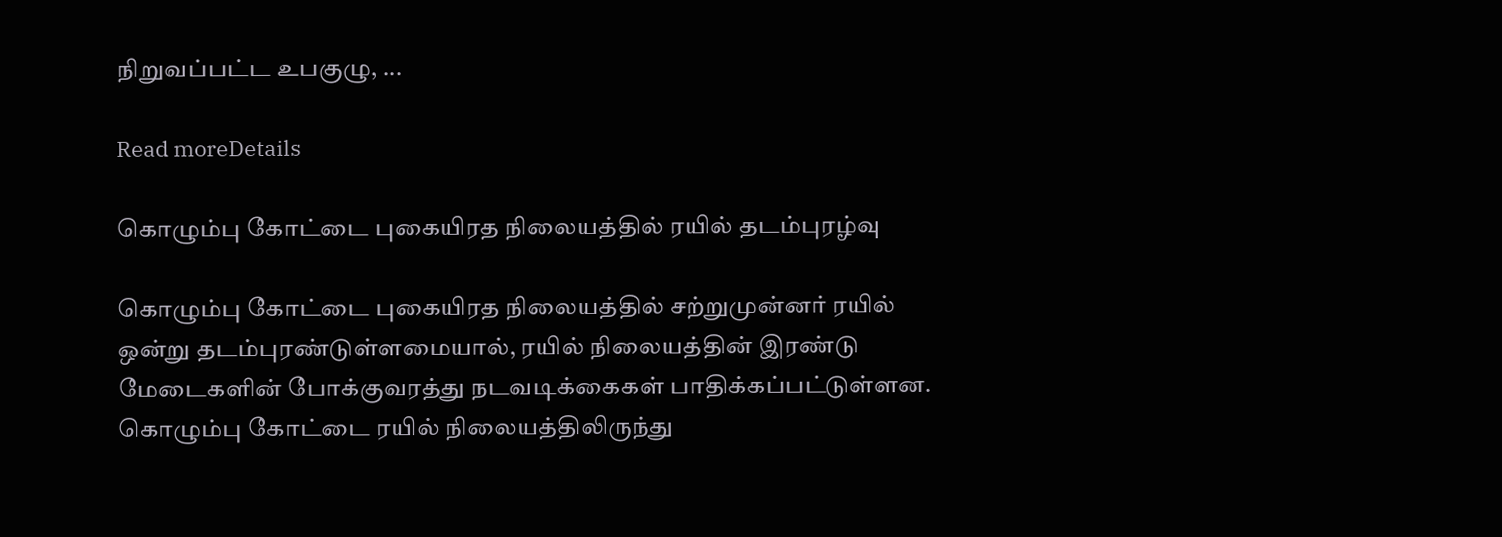நிறுவப்பட்ட உபகுழு, ...

Read moreDetails

கொழும்பு கோட்டை புகையிரத நிலையத்தில் ரயில் தடம்புரழ்வு

கொழும்பு கோட்டை புகையிரத நிலையத்தில் சற்றுமுன்னர் ரயில் ஒன்று தடம்புரண்டுள்ளமையால், ரயில் நிலையத்தின் இரண்டு மேடைகளின் போக்குவரத்து நடவடிக்கைகள் பாதிக்கப்பட்டுள்ளன. கொழும்பு கோட்டை ரயில் நிலையத்திலிருந்து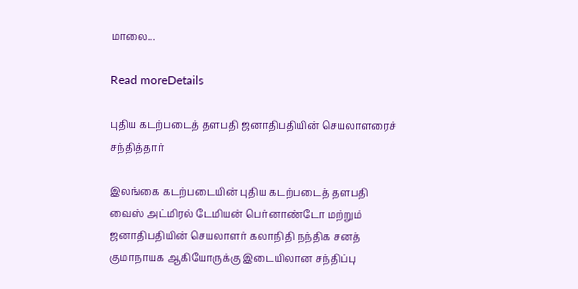மாலை...

Read moreDetails

புதிய கடற்படைத் தளபதி ஜனாதிபதியின் செயலாளரைச் சந்தித்தார்

இலங்கை கடற்படையின் புதிய கடற்படைத் தளபதி வைஸ் அட்மிரல் டேமியன் பெர்னாண்டோ மற்றும் ஜனாதிபதியின் செயலாளர் கலாநிதி நந்திக சனத் குமாநாயக ஆகியோருக்கு இடையிலான சந்திப்பு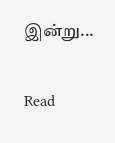இன்று...

Read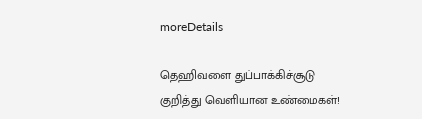moreDetails

தெஹிவளை துப்பாக்கிச்சூடு குறித்து வெளியான உண்மைகள்!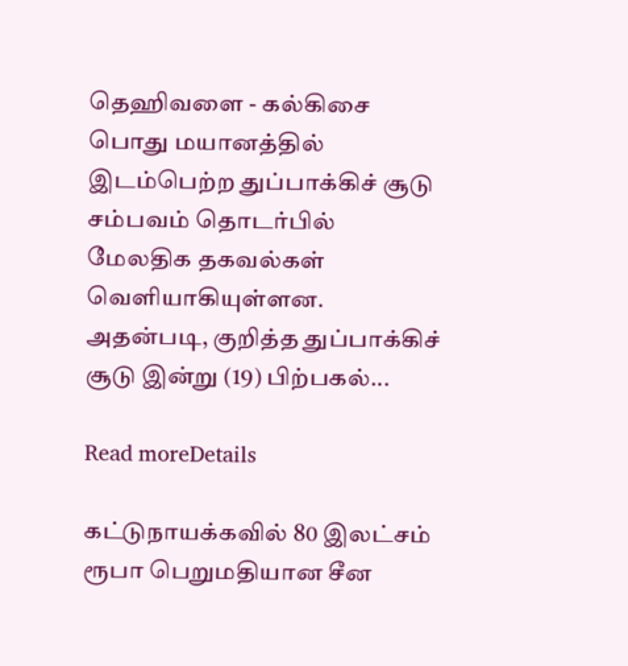தெஹிவளை - கல்கிசை பொது மயானத்தில் இடம்பெற்ற துப்பாக்கிச் சூடு சம்பவம் தொடர்பில் மேலதிக தகவல்கள் வௌியாகியுள்ளன. அதன்படி, குறித்த துப்பாக்கிச் சூடு இன்று (19) பிற்பகல்...

Read moreDetails

கட்டுநாயக்கவில் 80 இலட்சம் ரூபா பெறுமதியான சீன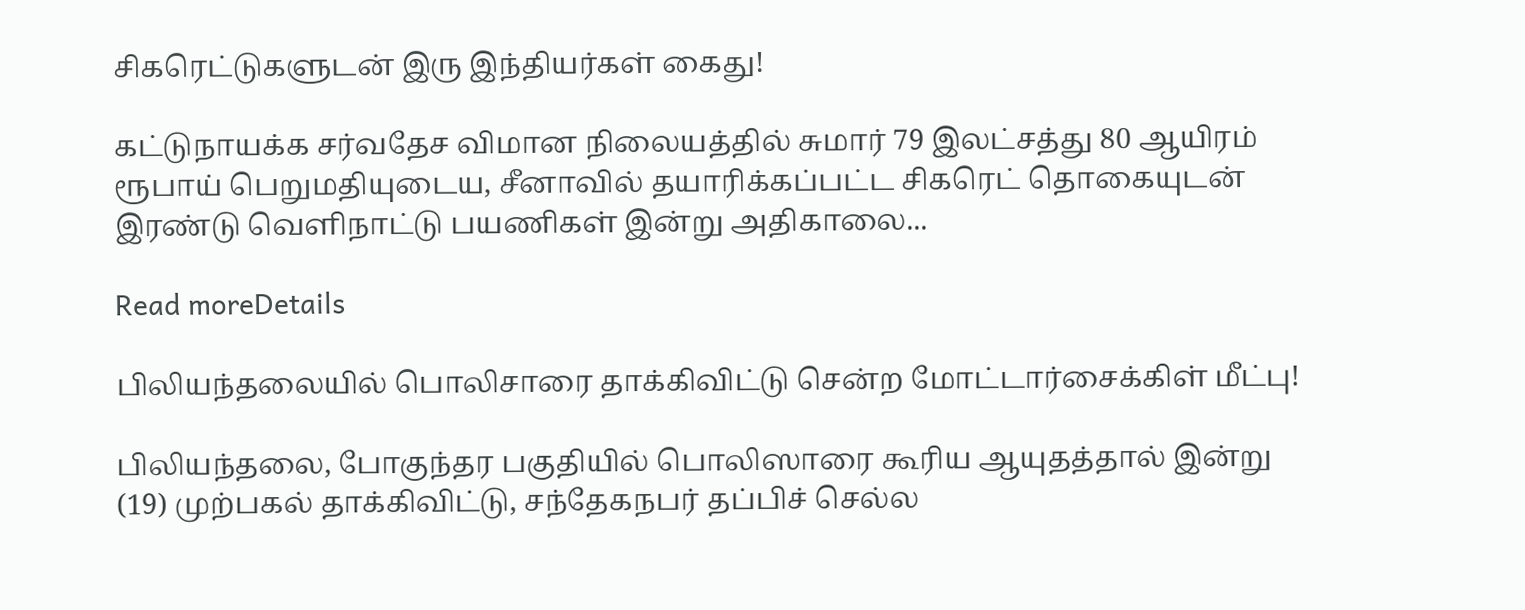சிகரெட்டுகளுடன் இரு இந்தியர்கள் கைது!

கட்டுநாயக்க சர்வதேச விமான நிலையத்தில் சுமார் 79 இலட்சத்து 80 ஆயிரம் ரூபாய் பெறுமதியுடைய, சீனாவில் தயாரிக்கப்பட்ட சிகரெட் தொகையுடன் இரண்டு வெளிநாட்டு பயணிகள் இன்று அதிகாலை...

Read moreDetails

பிலியந்தலையில் பொலிசாரை தாக்கிவிட்டு சென்ற மோட்டார்சைக்கிள் மீட்பு!

பிலியந்தலை, போகுந்தர பகுதியில் பொலிஸாரை கூரிய ஆயுதத்தால் இன்று (19) முற்பகல் தாக்கிவிட்டு, சந்தேகநபர் தப்பிச் செல்ல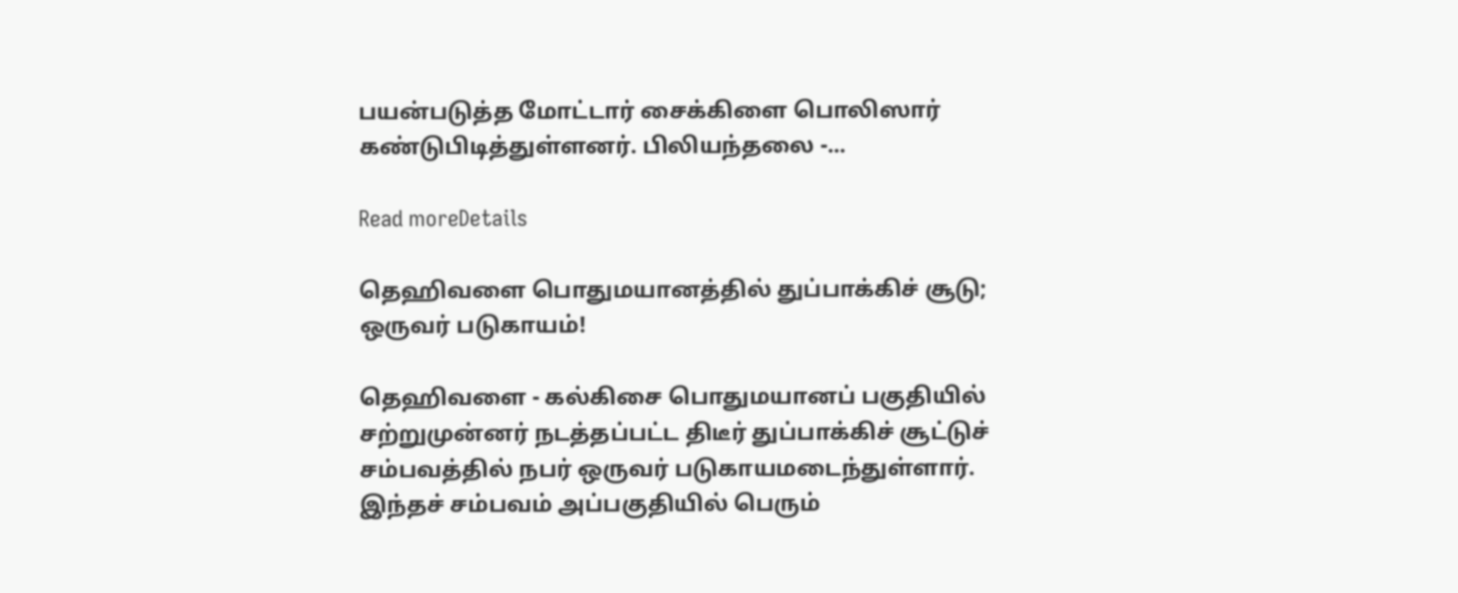பயன்படுத்த மோட்டார் சைக்கிளை பொலிஸார் கண்டுபிடித்துள்ளனர். பிலியந்தலை -...

Read moreDetails

தெஹிவளை பொதுமயானத்தில் துப்பாக்கிச் சூடு; ஒருவர் படுகாயம்!

தெஹிவளை - கல்கிசை பொதுமயானப் பகுதியில் சற்றுமுன்னர் நடத்தப்பட்ட திடீர் துப்பாக்கிச் சூட்டுச் சம்பவத்தில் நபர் ஒருவர் படுகாயமடைந்துள்ளார். இந்தச் சம்பவம் அப்பகுதியில் பெரும்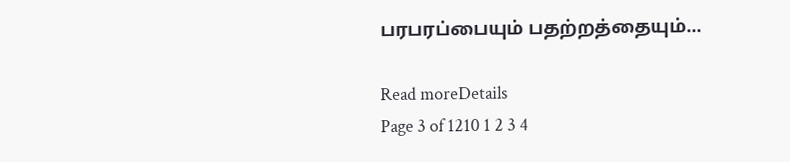பரபரப்பையும் பதற்றத்தையும்...

Read moreDetails
Page 3 of 1210 1 2 3 4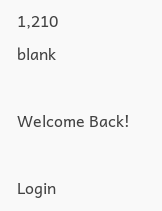1,210
blank

Welcome Back!

Login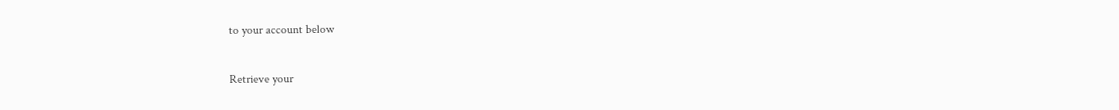to your account below

Retrieve your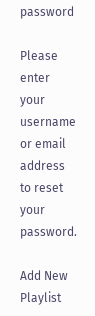password

Please enter your username or email address to reset your password.

Add New Playlist